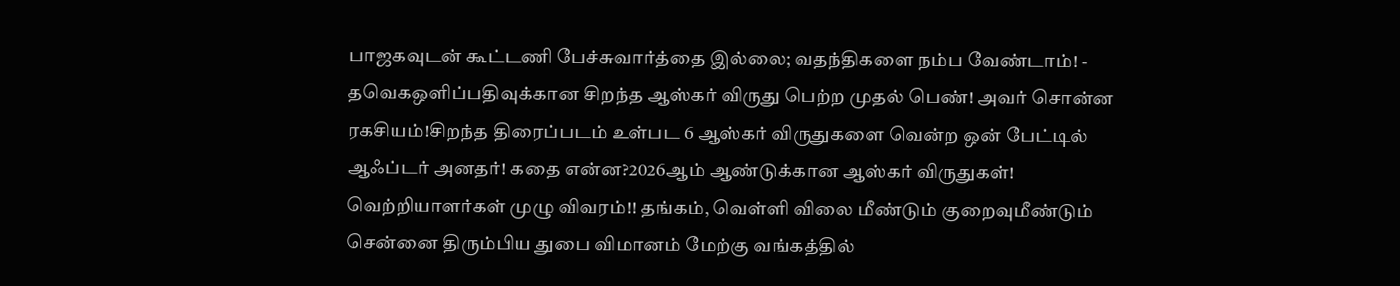பாஜகவுடன் கூட்டணி பேச்சுவார்த்தை இல்லை; வதந்திகளை நம்ப வேண்டாம்! - தவெகஒளிப்பதிவுக்கான சிறந்த ஆஸ்கர் விருது பெற்ற முதல் பெண்! அவர் சொன்ன ரகசியம்!சிறந்த திரைப்படம் உள்பட 6 ஆஸ்கர் விருதுகளை வென்ற ஒன் பேட்டில் ஆஃப்டர் அனதர்! கதை என்ன?2026ஆம் ஆண்டுக்கான ஆஸ்கர் விருதுகள்! வெற்றியாளர்கள் முழு விவரம்!! தங்கம், வெள்ளி விலை மீண்டும் குறைவுமீண்டும் சென்னை திரும்பிய துபை விமானம் மேற்கு வங்கத்தில்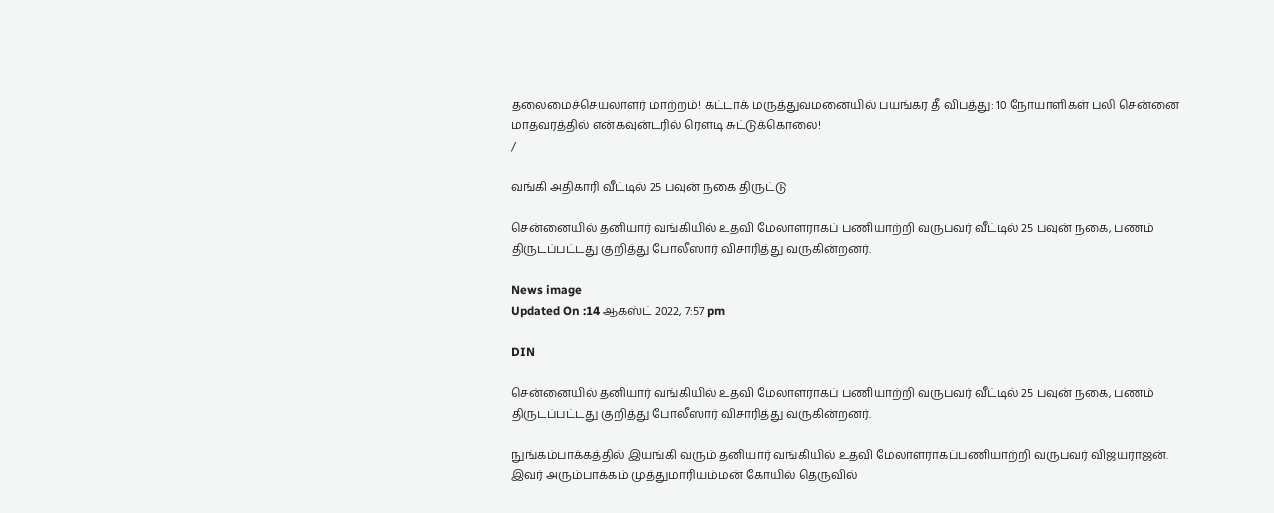தலைமைச்செயலாளர் மாற்றம்! கட்டாக் மருத்துவமனையில் பயங்கர தீ விபத்து: 10 நோயாளிகள் பலி சென்னை மாதவரத்தில் என்கவுன்டரில் ரௌடி சுட்டுக்கொலை!
/

வங்கி அதிகாரி வீட்டில் 25 பவுன் நகை திருட்டு

சென்னையில் தனியார் வங்கியில் உதவி மேலாளராகப் பணியாற்றி வருபவர் வீட்டில் 25 பவுன் நகை, பணம் திருடப்பட்டது குறித்து போலீஸார் விசாரித்து வருகின்றனர்.

News image
Updated On :14 ஆகஸ்ட் 2022, 7:57 pm

DIN

சென்னையில் தனியார் வங்கியில் உதவி மேலாளராகப் பணியாற்றி வருபவர் வீட்டில் 25 பவுன் நகை, பணம் திருடப்பட்டது குறித்து போலீஸார் விசாரித்து வருகின்றனர்.

நுங்கம்பாக்கத்தில் இயங்கி வரும் தனியார் வங்கியில் உதவி மேலாளராகப்பணியாற்றி வருபவர் விஜயராஜன். இவர் அரும்பாக்கம் முத்துமாரியம்மன் கோயில் தெருவில்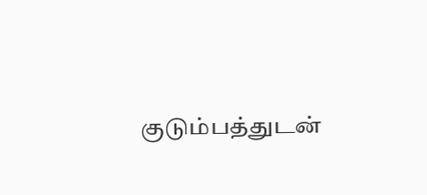குடும்பத்துடன்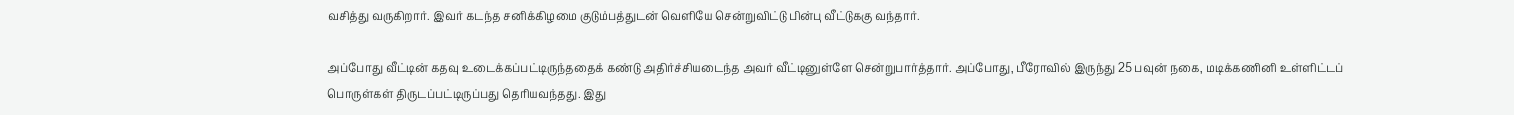வசித்து வருகிறார். இவர் கடந்த சனிக்கிழமை குடும்பத்துடன் வெளியே சென்றுவிட்டு பின்பு வீட்டுககு வந்தார்.

அப்போது வீட்டின் கதவு உடைக்கப்பட்டிருந்ததைக் கண்டு அதிர்ச்சியடைந்த அவர் வீட்டினுள்ளே சென்றுபார்த்தார். அப்போது, பீரோவில் இருந்து 25 பவுன் நகை, மடிக்கணினி உள்ளிட்டப் பொருள்கள் திருடப்பட்டிருப்பது தெரியவந்தது. இது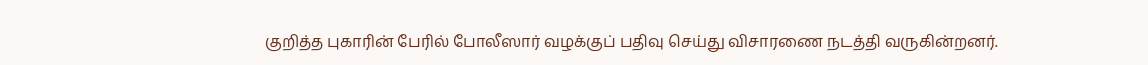குறித்த புகாரின் பேரில் போலீஸார் வழக்குப் பதிவு செய்து விசாரணை நடத்தி வருகின்றனர்.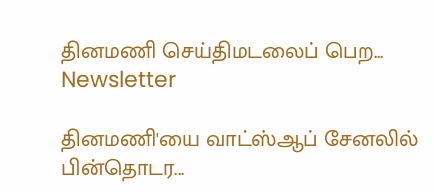தினமணி செய்திமடலைப் பெற... Newsletter

தினமணி'யை வாட்ஸ்ஆப் சேனலில் பின்தொடர...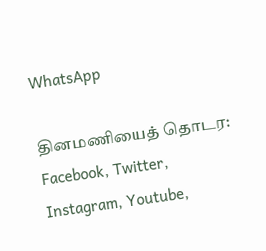WhatsApp

தினமணியைத் தொடர: Facebook, Twitter, Instagram, Youtube,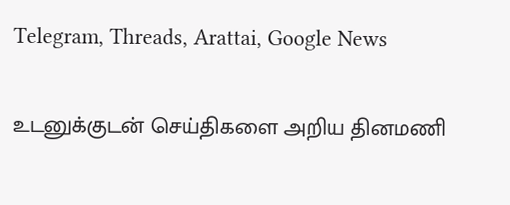Telegram, Threads, Arattai, Google News

உடனுக்குடன் செய்திகளை அறிய தினமணி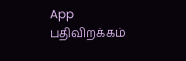App பதிவிறக்கம்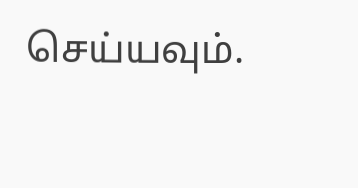செய்யவும்.